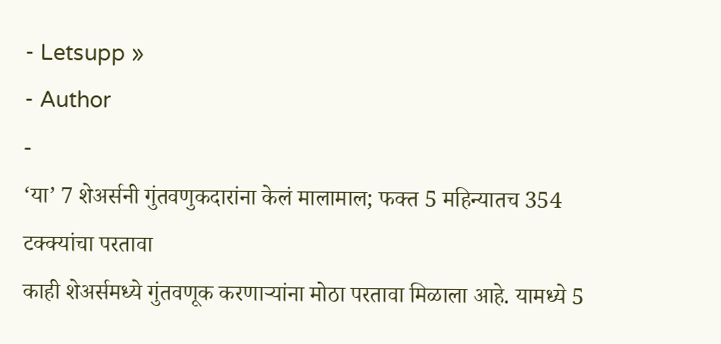- Letsupp »
- Author
-
‘या’ 7 शेअर्सनी गुंतवणुकदारांना केलं मालामाल; फक्त 5 महिन्यातच 354 टक्क्यांचा परतावा
काही शेअर्समध्ये गुंतवणूक करणाऱ्यांना मोठा परतावा मिळाला आहे. यामध्ये 5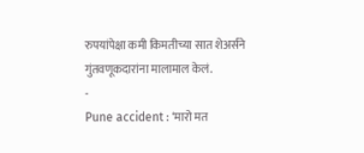रुपयांपेक्षा कमी किमतीच्या सात शेअर्सने गुंतवणूकदारांना मालामाल केलं.
-
Pune accident : ‘मारो मत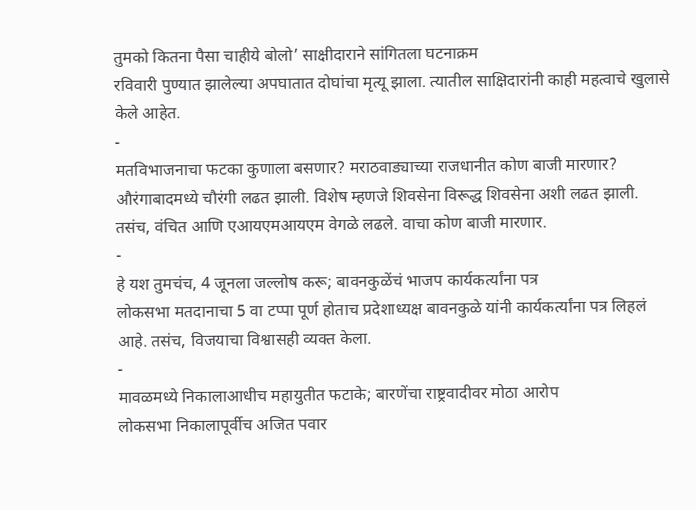तुमको कितना पैसा चाहीये बोलो’ साक्षीदाराने सांगितला घटनाक्रम
रविवारी पुण्यात झालेल्या अपघातात दोघांचा मृत्यू झाला. त्यातील साक्षिदारांनी काही महत्वाचे खुलासे केले आहेत.
-
मतविभाजनाचा फटका कुणाला बसणार? मराठवाड्याच्या राजधानीत कोण बाजी मारणार?
औरंगाबादमध्ये चौरंगी लढत झाली. विशेष म्हणजे शिवसेना विरूद्ध शिवसेना अशी लढत झाली. तसंच, वंचित आणि एआयएमआयएम वेगळे लढले. वाचा कोण बाजी मारणार.
-
हे यश तुमचंच, 4 जूनला जल्लोष करू; बावनकुळेंचं भाजप कार्यकर्त्यांना पत्र
लोकसभा मतदानाचा 5 वा टप्पा पूर्ण होताच प्रदेशाध्यक्ष बावनकुळे यांनी कार्यकर्त्यांना पत्र लिहलं आहे. तसंच, विजयाचा विश्वासही व्यक्त केला.
-
मावळमध्ये निकालाआधीच महायुतीत फटाके; बारणेंचा राष्ट्रवादीवर मोठा आरोप
लोकसभा निकालापूर्वीच अजित पवार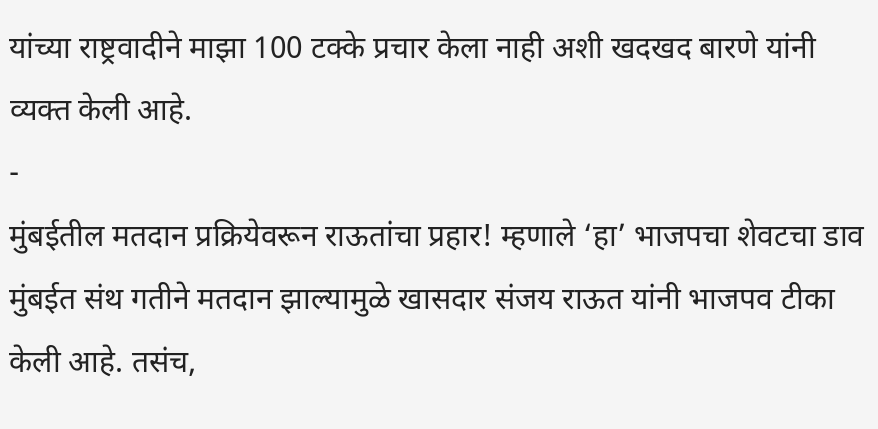यांच्या राष्ट्रवादीने माझा 100 टक्के प्रचार केला नाही अशी खदखद बारणे यांनी व्यक्त केली आहे.
-
मुंबईतील मतदान प्रक्रियेवरून राऊतांचा प्रहार! म्हणाले ‘हा’ भाजपचा शेवटचा डाव
मुंबईत संथ गतीने मतदान झाल्यामुळे खासदार संजय राऊत यांनी भाजपव टीका केली आहे. तसंच,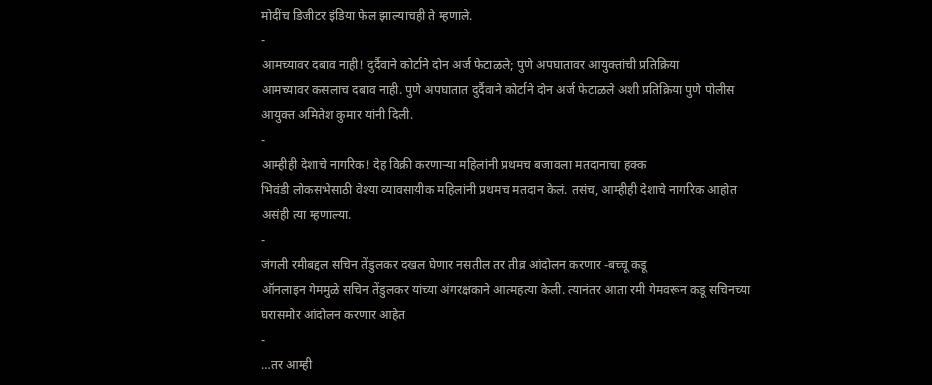मोदींच डिजीटर इंडिया फेल झाल्याचही ते म्हणाले.
-
आमच्यावर दबाव नाही! दुर्दैवाने कोर्टाने दोन अर्ज फेटाळले; पुणे अपघातावर आयुक्तांची प्रतिक्रिया
आमच्यावर कसलाच दबाव नाही. पुणे अपघातात दुर्दैवाने कोर्टाने दोन अर्ज फेटाळले अशी प्रतिक्रिया पुणे पोलीस आयुक्त अमितेश कुमार यांनी दिली.
-
आम्हीही देशाचे नागरिक! देह विक्री करणाऱ्या महिलांनी प्रथमच बजावला मतदानाचा हक्क
भिवंडी लोकसभेसाठी वेश्या व्यावसायीक महिलांनी प्रथमच मतदान केलं. तसंच, आम्हीही देशाचे नागरिक आहोत असंही त्या म्हणाल्या.
-
जंगली रमीबद्दल सचिन तेंडुलकर दखल घेणार नसतील तर तीव्र आंदोलन करणार -बच्चू कडू
ऑनलाइन गेममुळे सचिन तेंडुलकर यांच्या अंगरक्षकाने आत्महत्या केली. त्यानंतर आता रमी गेमवरून कडू सचिनच्या घरासमोर आंदोलन करणार आहेत
-
…तर आम्ही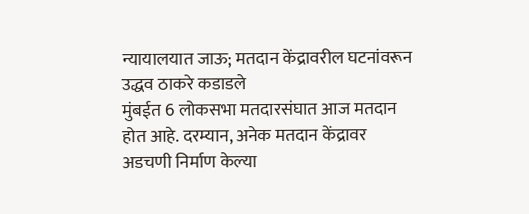न्यायालयात जाऊ; मतदान केंद्रावरील घटनांवरून उद्धव ठाकरे कडाडले
मुंबईत 6 लोकसभा मतदारसंघात आज मतदान होत आहे. दरम्यान, अनेक मतदान केंद्रावर अडचणी निर्माण केल्या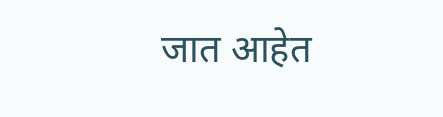जात आहेत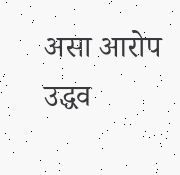असा आरोप उद्धव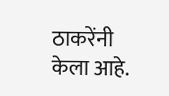ठाकरेंनी केला आहे.